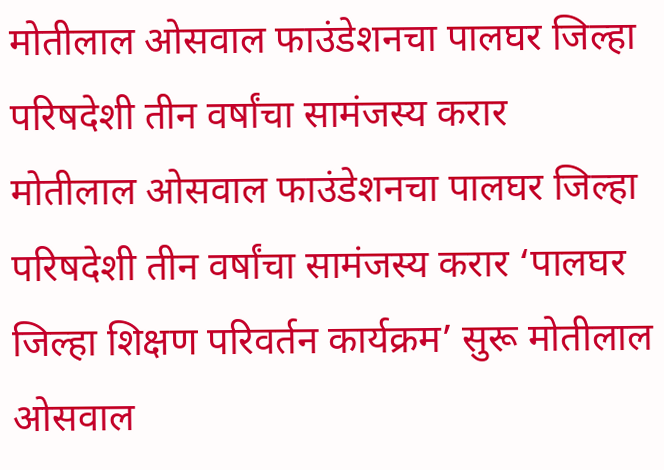मोतीलाल ओसवाल फाउंडेशनचा पालघर जिल्हा परिषदेशी तीन वर्षांचा सामंजस्य करार
मोतीलाल ओसवाल फाउंडेशनचा पालघर जिल्हा परिषदेशी तीन वर्षांचा सामंजस्य करार ‘पालघर जिल्हा शिक्षण परिवर्तन कार्यक्रम’ सुरू मोतीलाल ओसवाल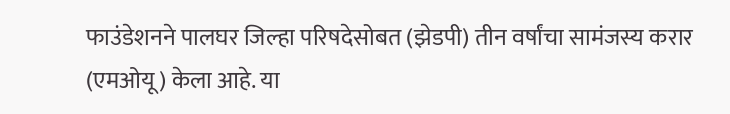फाउंडेशनने पालघर जिल्हा परिषदेसोबत (झेडपी) तीन वर्षांचा सामंजस्य करार (एमओयू) केला आहे. या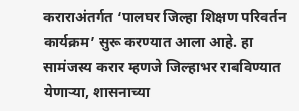कराराअंतर्गत ‘पालघर जिल्हा शिक्षण परिवर्तन कार्यक्रम’ सुरू करण्यात आला आहे. हा सामंजस्य करार म्हणजे जिल्हाभर राबविण्यात येणाऱ्या, शासनाच्या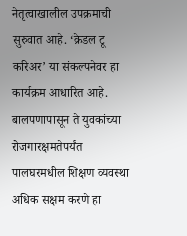नेतृत्वाखालील उपक्रमाची सुरुवात आहे. ‘क्रेडल टू करिअर’ या संकल्पनेवर हा कार्यक्रम आधारित आहे. बालपणापासून ते युवकांच्या रोजगारक्षमतेपर्यंत पालघरमधील शिक्षण व्यवस्था अधिक सक्षम करणे हा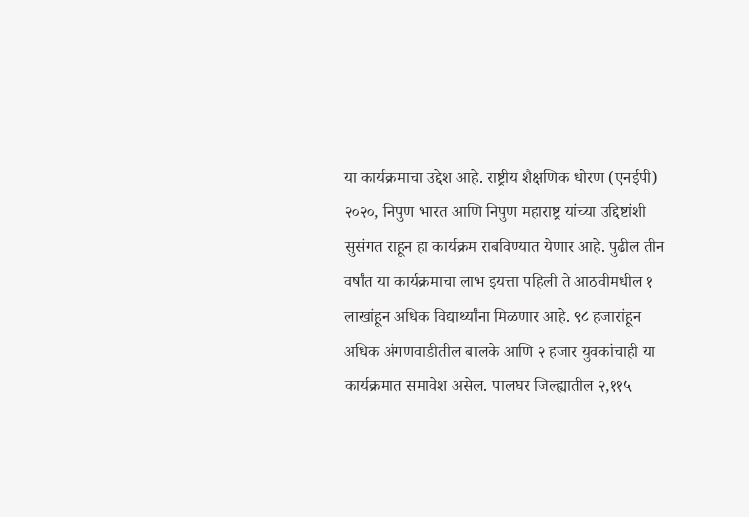या कार्यक्रमाचा उद्देश आहे. राष्ट्रीय शैक्षणिक धोरण (एनईपी) २०२०, निपुण भारत आणि निपुण महाराष्ट्र यांच्या उद्दिष्टांशी सुसंगत राहून हा कार्यक्रम राबविण्यात येणार आहे. पुढील तीन वर्षांत या कार्यक्रमाचा लाभ इयत्ता पहिली ते आठवीमधील १ लाखांहून अधिक विद्यार्थ्यांना मिळणार आहे. ९८ हजारांहून अधिक अंगणवाडीतील बालके आणि २ हजार युवकांचाही या कार्यक्रमात समावेश असेल. पालघर जिल्ह्यातील २,११५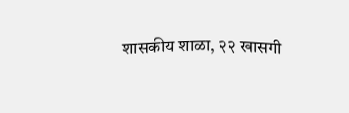शासकीय शाळा, २२ खासगी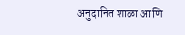अनुदानित शाळा आणि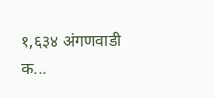१,६३४ अंगणवाडी क...